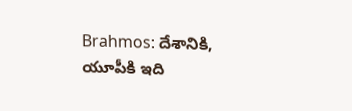Brahmos: దేశానికి, యూపీకి ఇది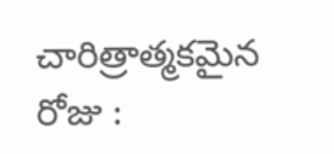చారిత్రాత్మకమైన రోజు :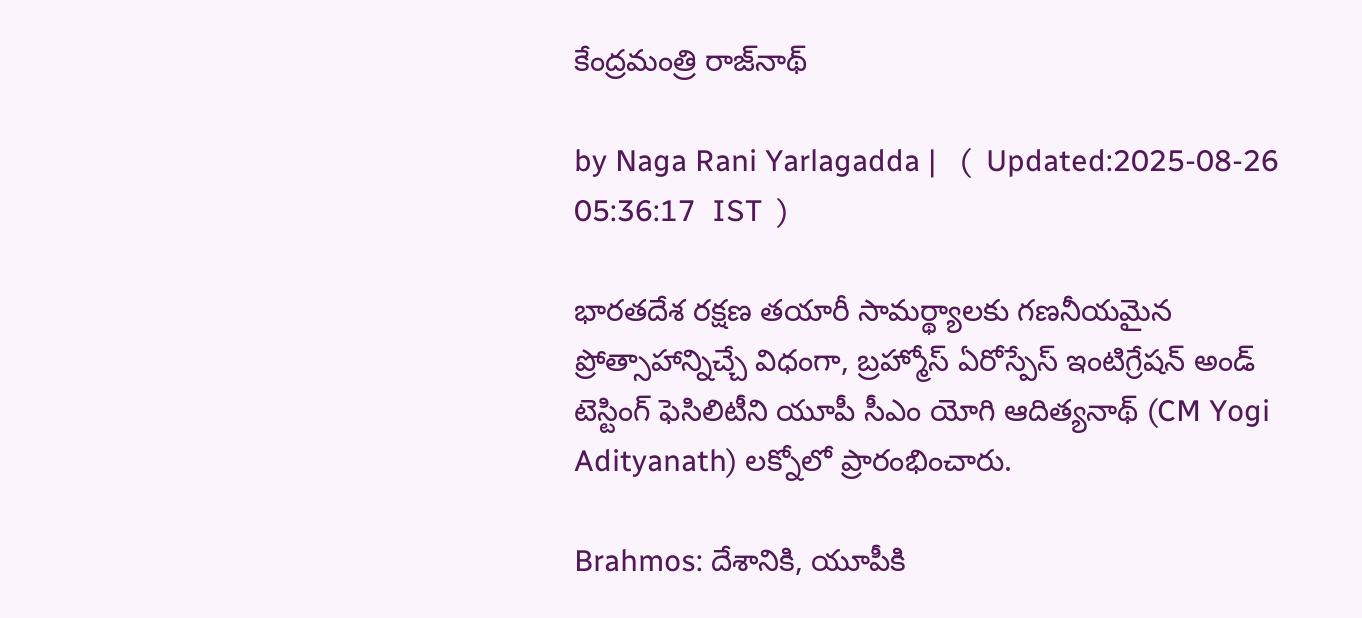కేంద్రమంత్రి రాజ్‌నాథ్

by Naga Rani Yarlagadda |   (  Updated:2025-08-26 05:36:17  IST  )

భారతదేశ రక్షణ తయారీ సామర్థ్యాలకు గణనీయమైన ప్రోత్సాహాన్నిచ్చే విధంగా, బ్రహ్మోస్ ఏరోస్పేస్ ఇంటిగ్రేషన్ అండ్ టెస్టింగ్ ఫెసిలిటీని యూపీ సీఎం యోగి ఆదిత్యనాథ్ (CM Yogi Adityanath) లక్నోలో ప్రారంభించారు.

Brahmos: దేశానికి, యూపీకి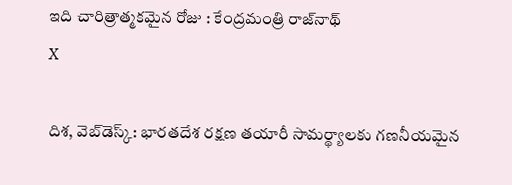ఇది చారిత్రాత్మకమైన రోజు : కేంద్రమంత్రి రాజ్‌నాథ్
X

దిశ, వెబ్‌డెస్క్: భారతదేశ రక్షణ తయారీ సామర్థ్యాలకు గణనీయమైన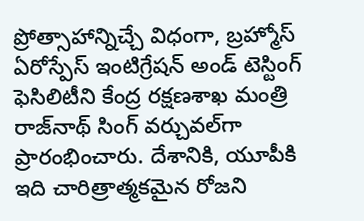ప్రోత్సాహాన్నిచ్చే విధంగా, బ్రహ్మోస్ ఏరోస్పేస్ ఇంటిగ్రేషన్ అండ్ టెస్టింగ్ ఫెసిలిటీని కేంద్ర రక్షణశాఖ మంత్రి రాజ్‌నాథ్ సింగ్ వర్చువల్‌గా ప్రారంభించారు. దేశానికి, యూపీకి ఇది చారిత్రాత్మకమైన రోజని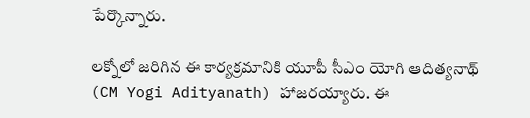పేర్కొన్నారు.

లక్నోలో జరిగిన ఈ కార్యక్రమానికి యూపీ సీఎం యోగి ఆదిత్యనాథ్ (CM Yogi Adityanath) హాజరయ్యారు. ఈ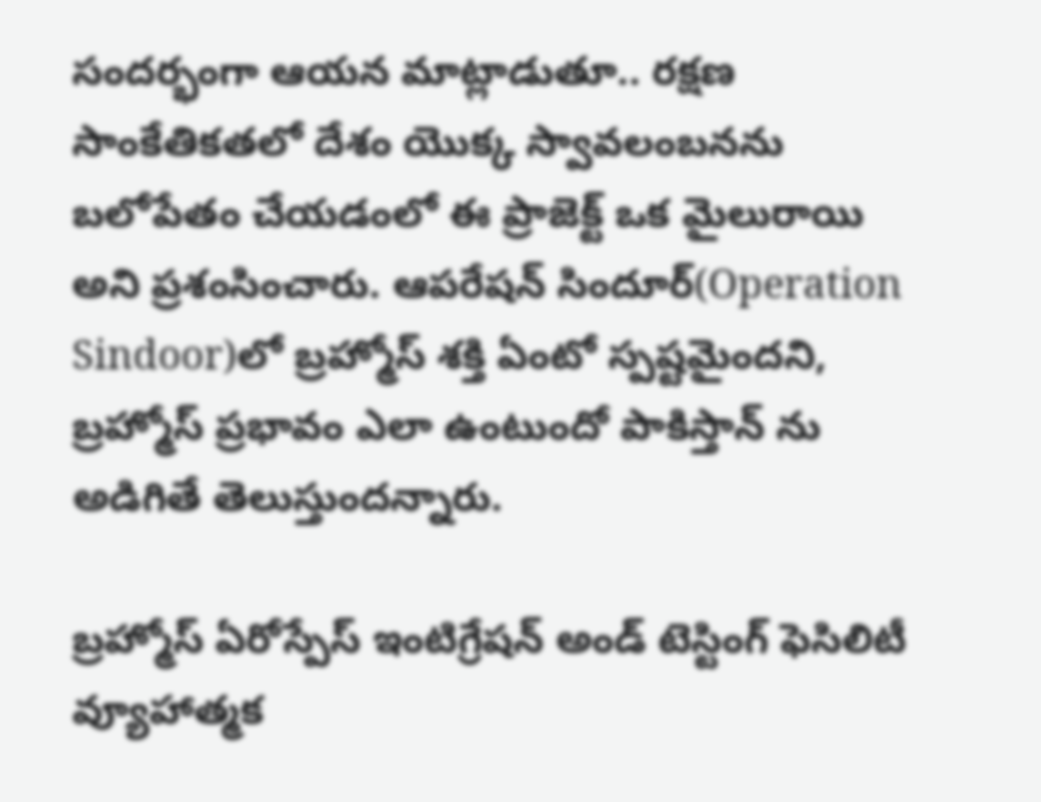సందర్భంగా ఆయన మాట్లాడుతూ.. రక్షణ సాంకేతికతలో దేశం యొక్క స్వావలంబనను బలోపేతం చేయడంలో ఈ ప్రాజెక్ట్ ఒక మైలురాయి అని ప్రశంసించారు. ఆపరేషన్ సిందూర్(Operation Sindoor)లో బ్రహ్మోస్ శక్తి ఏంటో స్పష్టమైందని, బ్రహ్మోస్ ప్రభావం ఎలా ఉంటుందో పాకిస్తాన్ ను అడిగితే తెలుస్తుందన్నారు.

బ్రహ్మోస్ ఏరోస్పేస్ ఇంటిగ్రేషన్ అండ్ టెస్టింగ్ ఫెసిలిటీ వ్యూహాత్మక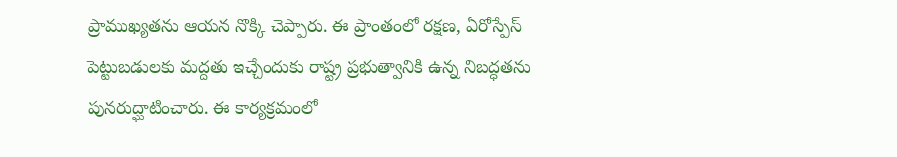ప్రాముఖ్యతను ఆయన నొక్కి చెప్పారు. ఈ ప్రాంతంలో రక్షణ, ఏరోస్పేస్ పెట్టుబడులకు మద్దతు ఇచ్చేందుకు రాష్ట్ర ప్రభుత్వానికి ఉన్న నిబద్ధతను పునరుద్ఘాటించారు. ఈ కార్యక్రమంలో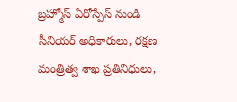బ్రహ్మోస్ ఏరోస్పేస్ నుండి సీనియర్ అధికారులు, రక్షణ మంత్రిత్వ శాఖ ప్రతినిధులు,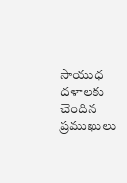సాయుధ దళాలకు చెందిన ప్రముఖులు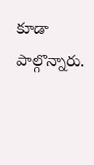కూడా పాల్గొన్నారు.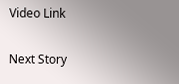Video Link

Next Story